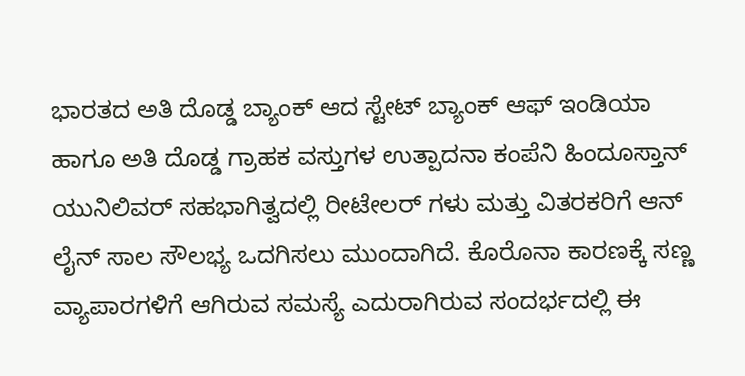ಭಾರತದ ಅತಿ ದೊಡ್ಡ ಬ್ಯಾಂಕ್ ಆದ ಸ್ಟೇಟ್ ಬ್ಯಾಂಕ್ ಆಫ್ ಇಂಡಿಯಾ ಹಾಗೂ ಅತಿ ದೊಡ್ಡ ಗ್ರಾಹಕ ವಸ್ತುಗಳ ಉತ್ಪಾದನಾ ಕಂಪೆನಿ ಹಿಂದೂಸ್ತಾನ್ ಯುನಿಲಿವರ್ ಸಹಭಾಗಿತ್ವದಲ್ಲಿ ರೀಟೇಲರ್ ಗಳು ಮತ್ತು ವಿತರಕರಿಗೆ ಆನ್ ಲೈನ್ ಸಾಲ ಸೌಲಭ್ಯ ಒದಗಿಸಲು ಮುಂದಾಗಿದೆ. ಕೊರೊನಾ ಕಾರಣಕ್ಕೆ ಸಣ್ಣ ವ್ಯಾಪಾರಗಳಿಗೆ ಆಗಿರುವ ಸಮಸ್ಯೆ ಎದುರಾಗಿರುವ ಸಂದರ್ಭದಲ್ಲಿ ಈ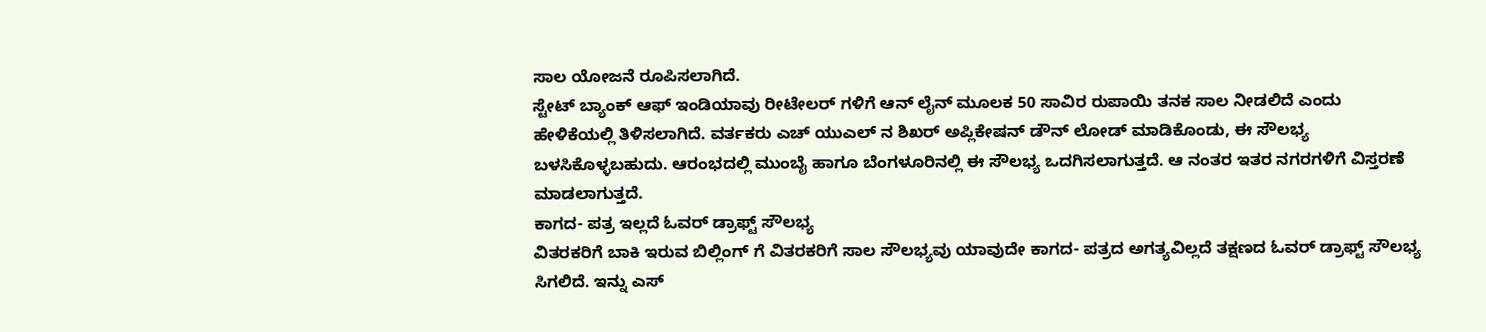ಸಾಲ ಯೋಜನೆ ರೂಪಿಸಲಾಗಿದೆ.
ಸ್ಟೇಟ್ ಬ್ಯಾಂಕ್ ಆಫ್ ಇಂಡಿಯಾವು ರೀಟೇಲರ್ ಗಳಿಗೆ ಆನ್ ಲೈನ್ ಮೂಲಕ 50 ಸಾವಿರ ರುಪಾಯಿ ತನಕ ಸಾಲ ನೀಡಲಿದೆ ಎಂದು ಹೇಳಿಕೆಯಲ್ಲಿ ತಿಳಿಸಲಾಗಿದೆ. ವರ್ತಕರು ಎಚ್ ಯುಎಲ್ ನ ಶಿಖರ್ ಅಪ್ಲಿಕೇಷನ್ ಡೌನ್ ಲೋಡ್ ಮಾಡಿಕೊಂಡು, ಈ ಸೌಲಭ್ಯ ಬಳಸಿಕೊಳ್ಳಬಹುದು. ಆರಂಭದಲ್ಲಿ ಮುಂಬೈ ಹಾಗೂ ಬೆಂಗಳೂರಿನಲ್ಲಿ ಈ ಸೌಲಭ್ಯ ಒದಗಿಸಲಾಗುತ್ತದೆ. ಆ ನಂತರ ಇತರ ನಗರಗಳಿಗೆ ವಿಸ್ತರಣೆ ಮಾಡಲಾಗುತ್ತದೆ.
ಕಾಗದ- ಪತ್ರ ಇಲ್ಲದೆ ಓವರ್ ಡ್ರಾಫ್ಟ್ ಸೌಲಭ್ಯ
ವಿತರಕರಿಗೆ ಬಾಕಿ ಇರುವ ಬಿಲ್ಲಿಂಗ್ ಗೆ ವಿತರಕರಿಗೆ ಸಾಲ ಸೌಲಭ್ಯವು ಯಾವುದೇ ಕಾಗದ- ಪತ್ರದ ಅಗತ್ಯವಿಲ್ಲದೆ ತಕ್ಷಣದ ಓವರ್ ಡ್ರಾಫ್ಟ್ ಸೌಲಭ್ಯ ಸಿಗಲಿದೆ. ಇನ್ನು ಎಸ್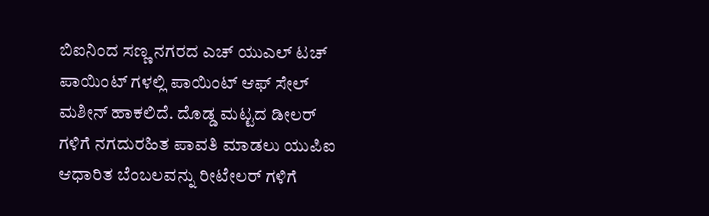ಬಿಐನಿಂದ ಸಣ್ಣ ನಗರದ ಎಚ್ ಯುಎಲ್ ಟಚ್ ಪಾಯಿಂಟ್ ಗಳಲ್ಲಿ ಪಾಯಿಂಟ್ ಆಫ್ ಸೇಲ್ ಮಶೀನ್ ಹಾಕಲಿದೆ. ದೊಡ್ಡ ಮಟ್ಟದ ಡೀಲರ್ ಗಳಿಗೆ ನಗದುರಹಿತ ಪಾವತಿ ಮಾಡಲು ಯುಪಿಐ ಆಧಾರಿತ ಬೆಂಬಲವನ್ನು ರೀಟೇಲರ್ ಗಳಿಗೆ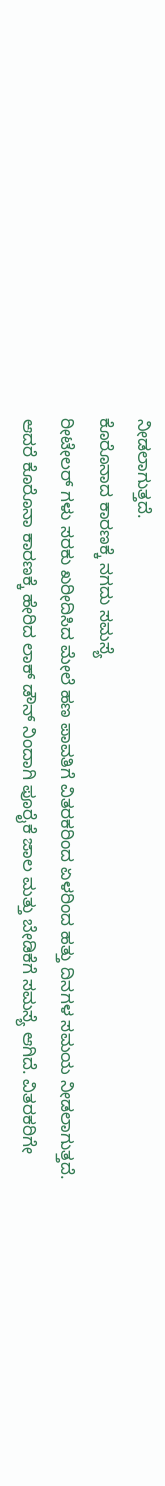ನೀಡಲಾಗುತ್ತದೆ.
ಕೊರೊನಾದ ಕಾರಣಕ್ಕೆ ನಗದು ಸಮಸ್ಯೆ
ರೀಟೇಲರ್ ಗಳು ಸರಕು ಖರೀದಿಸಿದ ಮೇಲೆ ಹಣ ಪಾವತಿಗೆ ವಿತರಕರಿಂದ ಏಳರಿಂದ ಹತ್ತು ದಿನಗಳ ಸಮಯ ನೀಡಲಾಗುತ್ತದೆ. ಆದರೆ ಕೊರೊನಾ ಕಾರಣಕ್ಕೆ ಹೇರಿದ ಲಾಕ್ ಡೌನ್ ನಿಂದಾಗಿ ಪೂರೈಕೆ ಜಾಲ ಮತ್ತು ಬೇಡಿಕೆಗೆ ಸಮಸ್ಯೆ ಆಗಿದೆ. ವಿತರಕರಿಗೇ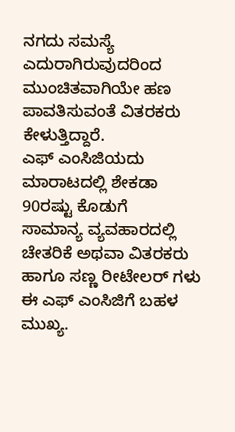ನಗದು ಸಮಸ್ಯೆ ಎದುರಾಗಿರುವುದರಿಂದ ಮುಂಚಿತವಾಗಿಯೇ ಹಣ ಪಾವತಿಸುವಂತೆ ವಿತರಕರು ಕೇಳುತ್ತಿದ್ದಾರೆ.
ಎಫ್ ಎಂಸಿಜಿಯದು ಮಾರಾಟದಲ್ಲಿ ಶೇಕಡಾ 90ರಷ್ಟು ಕೊಡುಗೆ
ಸಾಮಾನ್ಯ ವ್ಯವಹಾರದಲ್ಲಿ ಚೇತರಿಕೆ ಅಥವಾ ವಿತರಕರು ಹಾಗೂ ಸಣ್ಣ ರೀಟೇಲರ್ ಗಳು ಈ ಎಫ್ ಎಂಸಿಜಿಗೆ ಬಹಳ ಮುಖ್ಯ.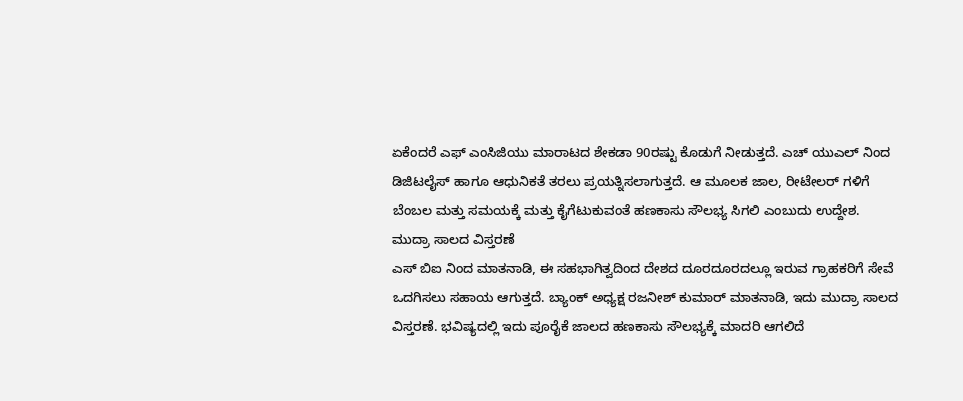ಏಕೆಂದರೆ ಎಫ್ ಎಂಸಿಜಿಯು ಮಾರಾಟದ ಶೇಕಡಾ 90ರಷ್ಟು ಕೊಡುಗೆ ನೀಡುತ್ತದೆ. ಎಚ್ ಯುಎಲ್ ನಿಂದ ಡಿಜಿಟಲೈಸ್ ಹಾಗೂ ಆಧುನಿಕತೆ ತರಲು ಪ್ರಯತ್ನಿಸಲಾಗುತ್ತದೆ. ಆ ಮೂಲಕ ಜಾಲ, ರೀಟೇಲರ್ ಗಳಿಗೆ ಬೆಂಬಲ ಮತ್ತು ಸಮಯಕ್ಕೆ ಮತ್ತು ಕೈಗೆಟುಕುವಂತೆ ಹಣಕಾಸು ಸೌಲಭ್ಯ ಸಿಗಲಿ ಎಂಬುದು ಉದ್ದೇಶ.
ಮುದ್ರಾ ಸಾಲದ ವಿಸ್ತರಣೆ
ಎಸ್ ಬಿಐ ನಿಂದ ಮಾತನಾಡಿ, ಈ ಸಹಭಾಗಿತ್ವದಿಂದ ದೇಶದ ದೂರದೂರದಲ್ಲೂ ಇರುವ ಗ್ರಾಹಕರಿಗೆ ಸೇವೆ ಒದಗಿಸಲು ಸಹಾಯ ಆಗುತ್ತದೆ. ಬ್ಯಾಂಕ್ ಅಧ್ಯಕ್ಷ ರಜನೀಶ್ ಕುಮಾರ್ ಮಾತನಾಡಿ, ಇದು ಮುದ್ರಾ ಸಾಲದ ವಿಸ್ತರಣೆ. ಭವಿಷ್ಯದಲ್ಲಿ ಇದು ಪೂರೈಕೆ ಜಾಲದ ಹಣಕಾಸು ಸೌಲಭ್ಯಕ್ಕೆ ಮಾದರಿ ಆಗಲಿದೆ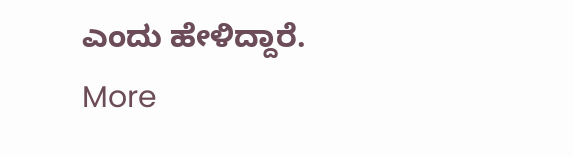ಎಂದು ಹೇಳಿದ್ದಾರೆ.
More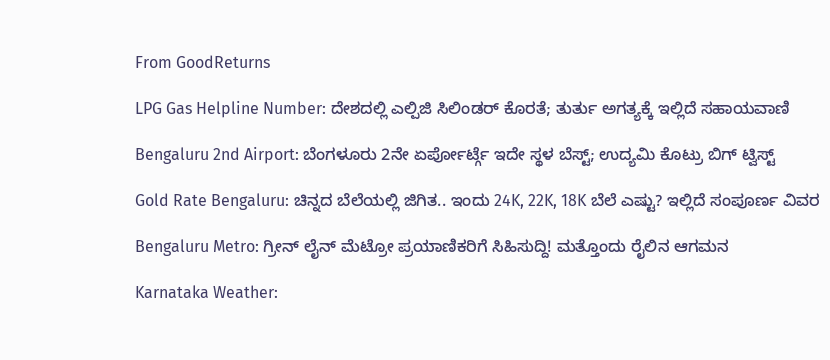From GoodReturns

LPG Gas Helpline Number: ದೇಶದಲ್ಲಿ ಎಲ್ಪಿಜಿ ಸಿಲಿಂಡರ್ ಕೊರತೆ; ತುರ್ತು ಅಗತ್ಯಕ್ಕೆ ಇಲ್ಲಿದೆ ಸಹಾಯವಾಣಿ

Bengaluru 2nd Airport: ಬೆಂಗಳೂರು 2ನೇ ಏರ್ಪೋರ್ಟ್ಗೆ ಇದೇ ಸ್ಥಳ ಬೆಸ್ಟ್; ಉದ್ಯಮಿ ಕೊಟ್ರು ಬಿಗ್ ಟ್ವಿಸ್ಟ್

Gold Rate Bengaluru: ಚಿನ್ನದ ಬೆಲೆಯಲ್ಲಿ ಜಿಗಿತ.. ಇಂದು 24K, 22K, 18K ಬೆಲೆ ಎಷ್ಟು? ಇಲ್ಲಿದೆ ಸಂಪೂರ್ಣ ವಿವರ

Bengaluru Metro: ಗ್ರೀನ್ ಲೈನ್ ಮೆಟ್ರೋ ಪ್ರಯಾಣಿಕರಿಗೆ ಸಿಹಿಸುದ್ದಿ! ಮತ್ತೊಂದು ರೈಲಿನ ಆಗಮನ

Karnataka Weather: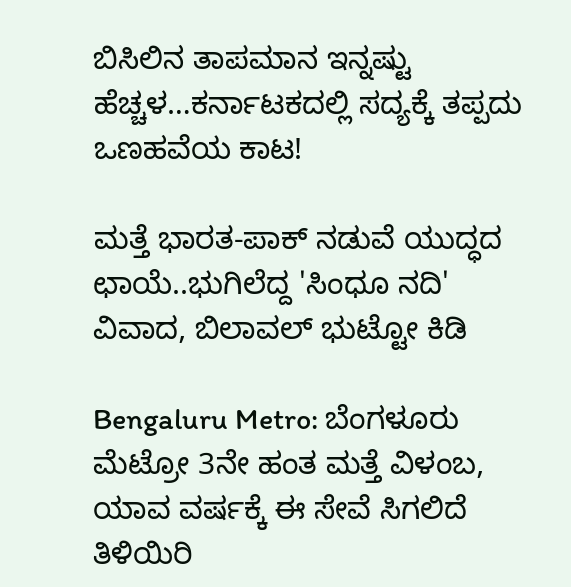ಬಿಸಿಲಿನ ತಾಪಮಾನ ಇನ್ನಷ್ಟು ಹೆಚ್ಚಳ…ಕರ್ನಾಟಕದಲ್ಲಿ ಸದ್ಯಕ್ಕೆ ತಪ್ಪದು ಒಣಹವೆಯ ಕಾಟ!

ಮತ್ತೆ ಭಾರತ-ಪಾಕ್ ನಡುವೆ ಯುದ್ಧದ ಛಾಯೆ..ಭುಗಿಲೆದ್ದ 'ಸಿಂಧೂ ನದಿ' ವಿವಾದ, ಬಿಲಾವಲ್ ಭುಟ್ಟೋ ಕಿಡಿ

Bengaluru Metro: ಬೆಂಗಳೂರು ಮೆಟ್ರೋ 3ನೇ ಹಂತ ಮತ್ತೆ ವಿಳಂಬ, ಯಾವ ವರ್ಷಕ್ಕೆ ಈ ಸೇವೆ ಸಿಗಲಿದೆ ತಿಳಿಯಿರಿ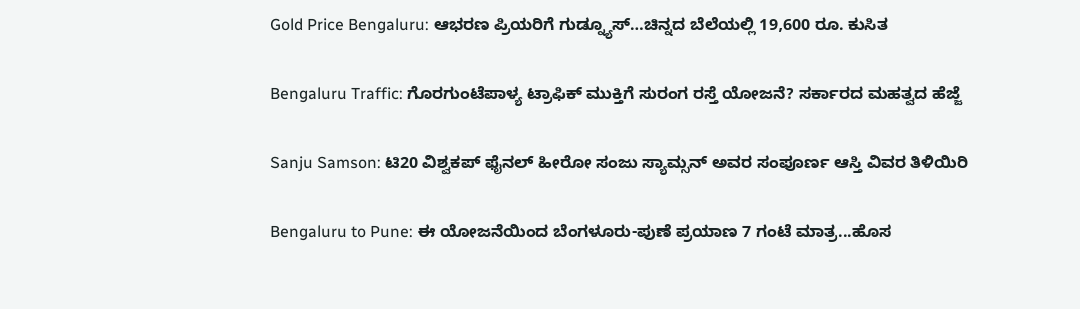Gold Price Bengaluru: ಆಭರಣ ಪ್ರಿಯರಿಗೆ ಗುಡ್ನ್ಯೂಸ್…ಚಿನ್ನದ ಬೆಲೆಯಲ್ಲಿ 19,600 ರೂ. ಕುಸಿತ

Bengaluru Traffic: ಗೊರಗುಂಟೆಪಾಳ್ಯ ಟ್ರಾಫಿಕ್ ಮುಕ್ತಿಗೆ ಸುರಂಗ ರಸ್ತೆ ಯೋಜನೆ? ಸರ್ಕಾರದ ಮಹತ್ವದ ಹೆಜ್ಜೆ

Sanju Samson: ಟಿ20 ವಿಶ್ವಕಪ್ ಫೈನಲ್ ಹೀರೋ ಸಂಜು ಸ್ಯಾಮ್ಸನ್ ಅವರ ಸಂಪೂರ್ಣ ಆಸ್ತಿ ವಿವರ ತಿಳಿಯಿರಿ

Bengaluru to Pune: ಈ ಯೋಜನೆಯಿಂದ ಬೆಂಗಳೂರು-ಪುಣೆ ಪ್ರಯಾಣ 7 ಗಂಟೆ ಮಾತ್ರ...ಹೊಸ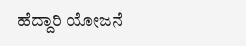ಹೆದ್ದಾರಿ ಯೋಜನೆ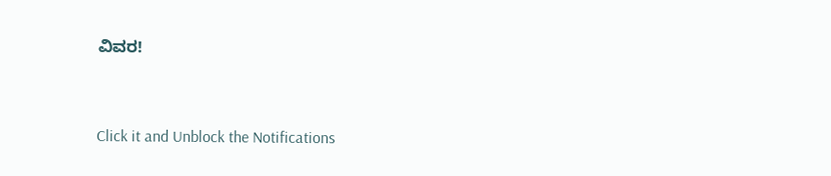ವಿವರ!



Click it and Unblock the Notifications